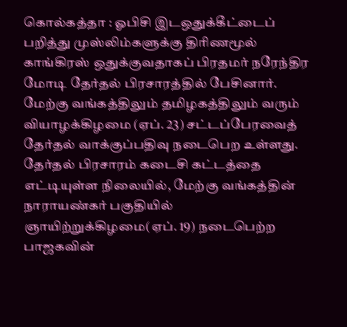கொல்கத்தா : ஓபிசி இடஒதுக்கீட்டைப் பறித்து முஸ்லிம்களுக்கு திரிணமூல் காங்கிரஸ் ஒதுக்குவதாகப் பிரதமர் நரேந்திர மோடி தேர்தல் பிரசாரத்தில் பேசினார்.
மேற்கு வங்கத்திலும் தமிழகத்திலும் வரும் வியாழக்கிழமை (ஏப். 23) சட்டப்பேரவைத் தேர்தல் வாக்குப்பதிவு நடைபெற உள்ளது. தேர்தல் பிரசாரம் கடைசி கட்டத்தை எட்டியுள்ள நிலையில், மேற்கு வங்கத்தின் நாராயண்கர் பகுதியில் ஞாயிற்றுக்கிழமை(ஏப். 19) நடைபெற்ற பாஜகவின்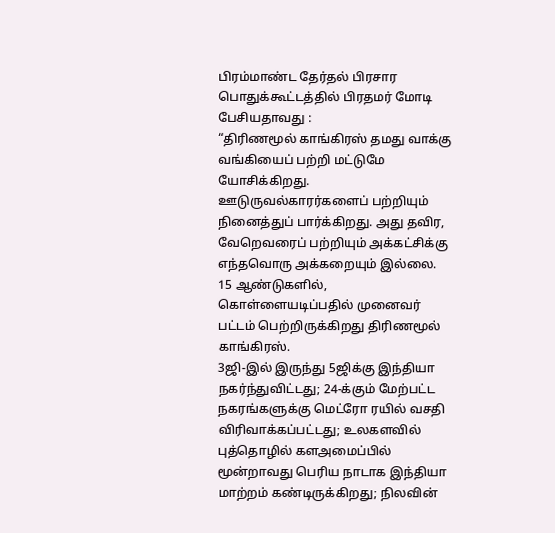பிரம்மாண்ட தேர்தல் பிரசார பொதுக்கூட்டத்தில் பிரதமர் மோடி பேசியதாவது :
“திரிணமூல் காங்கிரஸ் தமது வாக்கு வங்கியைப் பற்றி மட்டுமே யோசிக்கிறது. ஊடுருவல்காரர்களைப் பற்றியும் நினைத்துப் பார்க்கிறது. அது தவிர, வேறெவரைப் பற்றியும் அக்கட்சிக்கு எந்தவொரு அக்கறையும் இல்லை.
15 ஆண்டுகளில், கொள்ளையடிப்பதில் முனைவர் பட்டம் பெற்றிருக்கிறது திரிணமூல் காங்கிரஸ்.
3ஜி-இல் இருந்து 5ஜிக்கு இந்தியா நகர்ந்துவிட்டது; 24-க்கும் மேற்பட்ட நகரங்களுக்கு மெட்ரோ ரயில் வசதி விரிவாக்கப்பட்டது; உலகளவில் புத்தொழில் களஅமைப்பில் மூன்றாவது பெரிய நாடாக இந்தியா மாற்றம் கண்டிருக்கிறது; நிலவின்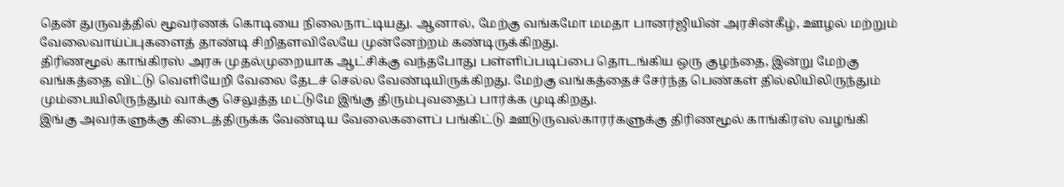தென் துருவத்தில் மூவர்ணக் கொடியை நிலைநாட்டியது. ஆனால், மேற்கு வங்கமோ மமதா பானர்ஜியின் அரசின்கீழ், ஊழல் மற்றும் வேலைவாய்ப்புகளைத் தாண்டி சிறிதளவிலேயே முன்னேற்றம் கண்டிருக்கிறது.
திரிணமூல் காங்கிரஸ் அரசு முதல்முறையாக ஆட்சிக்கு வந்தபோது பள்ளிப்படிப்பை தொடங்கிய ஒரு குழந்தை, இன்று மேற்கு வங்கத்தை விட்டு வெளியேறி வேலை தேடச் செல்ல வேண்டியிருக்கிறது. மேற்கு வங்கத்தைச் சேர்ந்த பெண்கள் தில்லியிலிருந்தும் மும்பையிலிருந்தும் வாக்கு செலுத்த மட்டுமே இங்கு திரும்புவதைப் பார்க்க முடிகிறது.
இங்கு அவர்களுக்கு கிடைத்திருக்க வேண்டிய வேலைகளைப் பங்கிட்டு ஊடுருவல்காரர்களுக்கு திரிணமூல் காங்கிரஸ் வழங்கி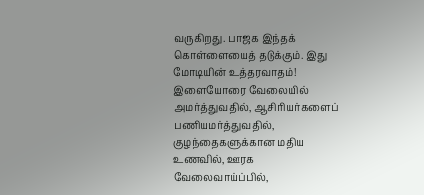வருகிறது. பாஜக இந்தக் கொள்ளையைத் தடுக்கும். இது மோடியின் உத்தரவாதம்!
இளையோரை வேலையில் அமர்த்துவதில், ஆசிரியர்களைப் பணியமர்த்துவதில், குழந்தைகளுக்கான மதிய உணவில், ஊரக வேலைவாய்ப்பில்,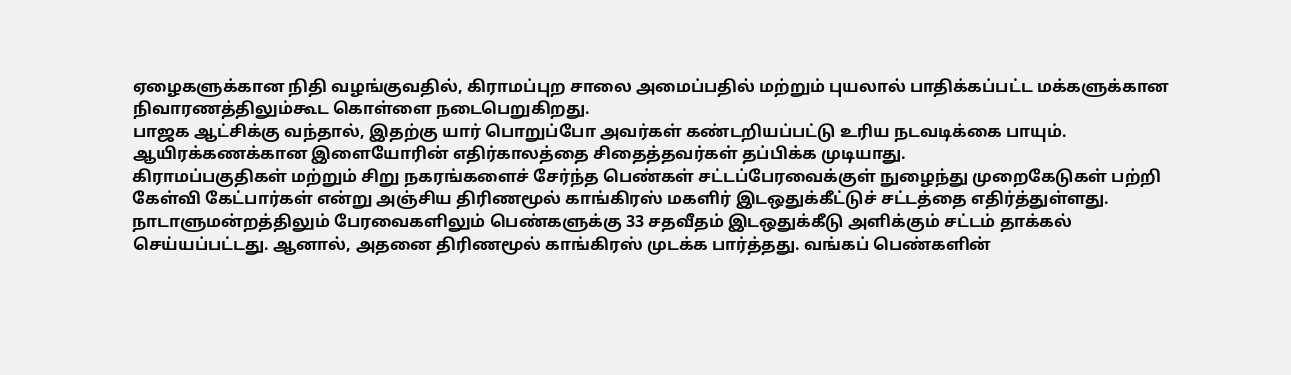ஏழைகளுக்கான நிதி வழங்குவதில், கிராமப்புற சாலை அமைப்பதில் மற்றும் புயலால் பாதிக்கப்பட்ட மக்களுக்கான நிவாரணத்திலும்கூட கொள்ளை நடைபெறுகிறது.
பாஜக ஆட்சிக்கு வந்தால், இதற்கு யார் பொறுப்போ அவர்கள் கண்டறியப்பட்டு உரிய நடவடிக்கை பாயும். ஆயிரக்கணக்கான இளையோரின் எதிர்காலத்தை சிதைத்தவர்கள் தப்பிக்க முடியாது.
கிராமப்பகுதிகள் மற்றும் சிறு நகரங்களைச் சேர்ந்த பெண்கள் சட்டப்பேரவைக்குள் நுழைந்து முறைகேடுகள் பற்றி கேள்வி கேட்பார்கள் என்று அஞ்சிய திரிணமூல் காங்கிரஸ் மகளிர் இடஒதுக்கீட்டுச் சட்டத்தை எதிர்த்துள்ளது.
நாடாளுமன்றத்திலும் பேரவைகளிலும் பெண்களுக்கு 33 சதவீதம் இடஒதுக்கீடு அளிக்கும் சட்டம் தாக்கல் செய்யப்பட்டது. ஆனால், அதனை திரிணமூல் காங்கிரஸ் முடக்க பார்த்தது. வங்கப் பெண்களின்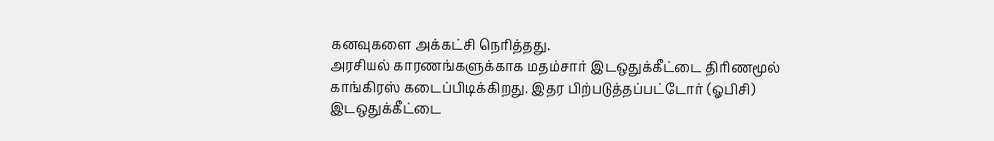கனவுகளை அக்கட்சி நெரித்தது.
அரசியல் காரணங்களுக்காக மதம்சார் இடஒதுக்கீட்டை திரிணமூல் காங்கிரஸ் கடைப்பிடிக்கிறது. இதர பிற்படுத்தப்பட்டோர் (ஓபிசி) இடஒதுக்கீட்டை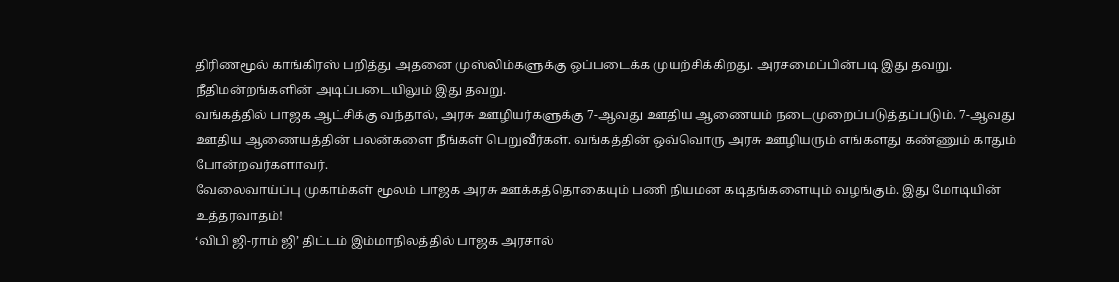திரிணமூல் காங்கிரஸ் பறித்து அதனை முஸ்லிம்களுக்கு ஒப்படைக்க முயற்சிக்கிறது. அரசமைப்பின்படி இது தவறு. நீதிமன்றங்களின் அடிப்படையிலும் இது தவறு.
வங்கத்தில் பாஜக ஆட்சிக்கு வந்தால், அரசு ஊழியர்களுக்கு 7-ஆவது ஊதிய ஆணையம் நடைமுறைப்படுத்தப்படும். 7-ஆவது ஊதிய ஆணையத்தின் பலன்களை நீங்கள் பெறுவீர்கள். வங்கத்தின் ஒவ்வொரு அரசு ஊழியரும் எங்களது கண்ணும் காதும் போன்றவர்களாவர்.
வேலைவாய்ப்பு முகாம்கள் மூலம் பாஜக அரசு ஊக்கத்தொகையும் பணி நியமன கடிதங்களையும் வழங்கும். இது மோடியின் உத்தரவாதம்!
‘விபி ஜி-ராம் ஜி’ திட்டம் இம்மாநிலத்தில் பாஜக அரசால்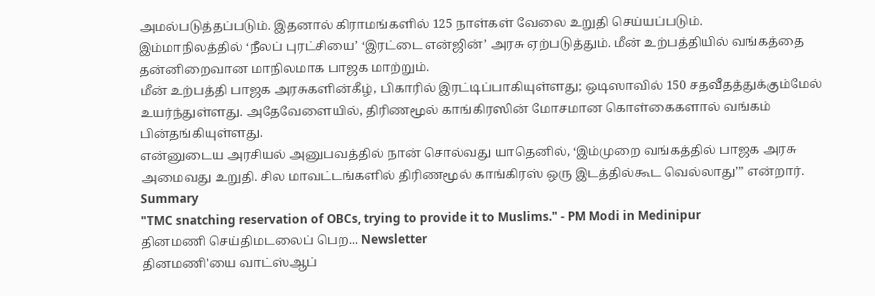அமல்படுத்தப்படும். இதனால் கிராமங்களில் 125 நாள்கள் வேலை உறுதி செய்யப்படும்.
இம்மாநிலத்தில் ‘நீலப் புரட்சியை’ ‘இரட்டை என்ஜின்’ அரசு ஏற்படுத்தும். மீன் உற்பத்தியில் வங்கத்தை தன்னிறைவான மாநிலமாக பாஜக மாற்றும்.
மீன் உற்பத்தி பாஜக அரசுகளின்கீழ், பிகாரில் இரட்டிப்பாகியுள்ளது; ஒடிஸாவில் 150 சதவீதத்துக்கும்மேல் உயர்ந்துள்ளது. அதேவேளையில், திரிணமூல் காங்கிரஸின் மோசமான கொள்கைகளால் வங்கம் பின்தங்கியுள்ளது.
என்னுடைய அரசியல் அனுபவத்தில் நான் சொல்வது யாதெனில், ‘இம்முறை வங்கத்தில் பாஜக அரசு அமைவது உறுதி. சில மாவட்டங்களில் திரிணமூல் காங்கிரஸ் ஒரு இடத்தில்கூட வெல்லாது’” என்றார்.
Summary
"TMC snatching reservation of OBCs, trying to provide it to Muslims." - PM Modi in Medinipur
தினமணி செய்திமடலைப் பெற... Newsletter
தினமணி'யை வாட்ஸ்ஆப்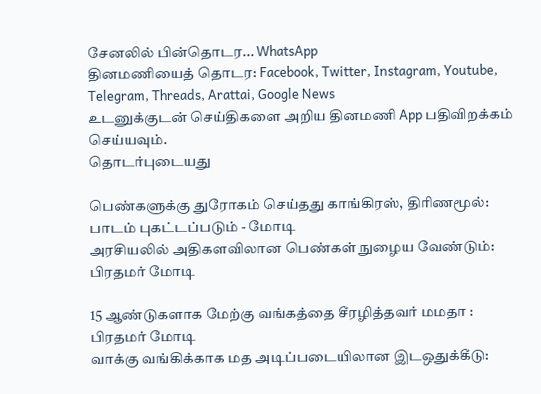சேனலில் பின்தொடர... WhatsApp
தினமணியைத் தொடர: Facebook, Twitter, Instagram, Youtube, Telegram, Threads, Arattai, Google News
உடனுக்குடன் செய்திகளை அறிய தினமணி App பதிவிறக்கம் செய்யவும்.
தொடர்புடையது

பெண்களுக்கு துரோகம் செய்தது காங்கிரஸ், திரிணமூல்: பாடம் புகட்டப்படும் - மோடி
அரசியலில் அதிகளவிலான பெண்கள் நுழைய வேண்டும்: பிரதமர் மோடி

15 ஆண்டுகளாக மேற்கு வங்கத்தை சீரழித்தவர் மமதா : பிரதமர் மோடி
வாக்கு வங்கிக்காக மத அடிப்படையிலான இடஒதுக்கீடு: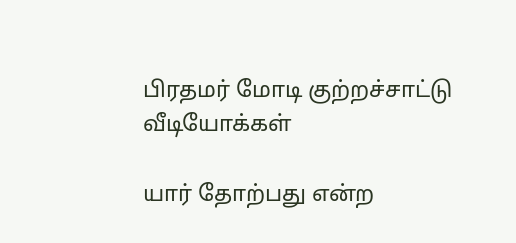பிரதமர் மோடி குற்றச்சாட்டு
வீடியோக்கள்

யார் தோற்பது என்ற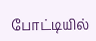போட்டியில்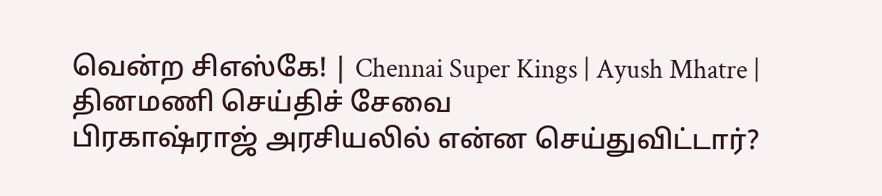வென்ற சிஎஸ்கே! | Chennai Super Kings | Ayush Mhatre |
தினமணி செய்திச் சேவை
பிரகாஷ்ராஜ் அரசியலில் என்ன செய்துவிட்டார்?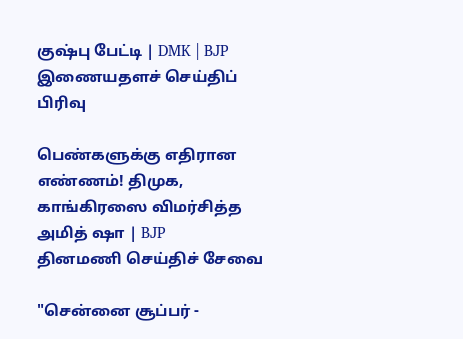குஷ்பு பேட்டி | DMK | BJP
இணையதளச் செய்திப் பிரிவு

பெண்களுக்கு எதிரான எண்ணம்! திமுக, காங்கிரஸை விமர்சித்த அமித் ஷா | BJP
தினமணி செய்திச் சேவை

"சென்னை சூப்பர் -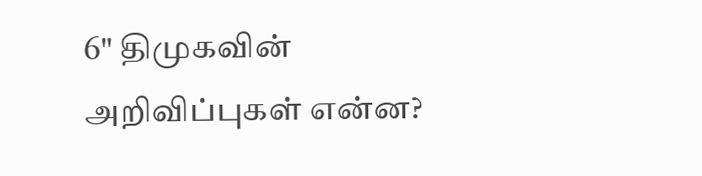6" திமுகவின் அறிவிப்புகள் என்ன?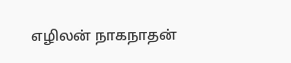எழிலன் நாகநாதன்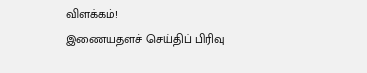விளக்கம்!
இணையதளச் செய்திப் பிரிவு